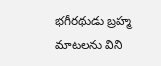భగీరథుడు బ్రహ్మ మాటలను విని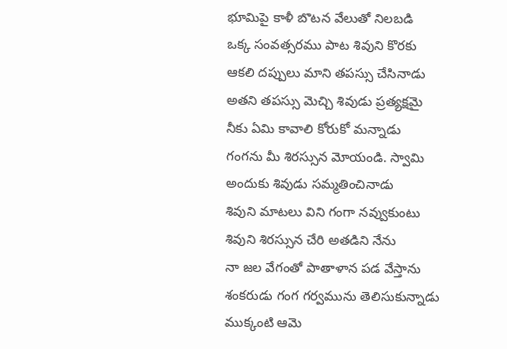భూమిపై కాళీ బొటన వేలుతో నిలబడి
ఒక్క సంవత్సరము పాట శివుని కొరకు
ఆకలి దప్పులు మాని తపస్సు చేసినాడు
అతని తపస్సు మెచ్చి శివుడు ప్రత్యక్షమై
నీకు ఏమి కావాలి కోరుకో మన్నాడు
గంగను మీ శిరస్సున మోయండి. స్వామి
అందుకు శివుడు సమ్మతించినాడు
శివుని మాటలు విని గంగా నవ్వుకుంటు
శివుని శిరస్సున చేరి అతడిని నేను
నా జల వేగంతో పాతాళాన పడ వేస్తాను
శంకరుడు గంగ గర్వమును తెలిసుకున్నాడు
ముక్కంటి ఆమె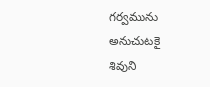గర్వమును అనుచుటకై
శివుని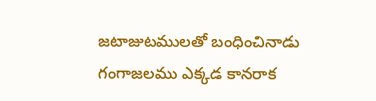జటాజుటములతో బంధించినాడు
గంగాజలము ఎక్కడ కానరాక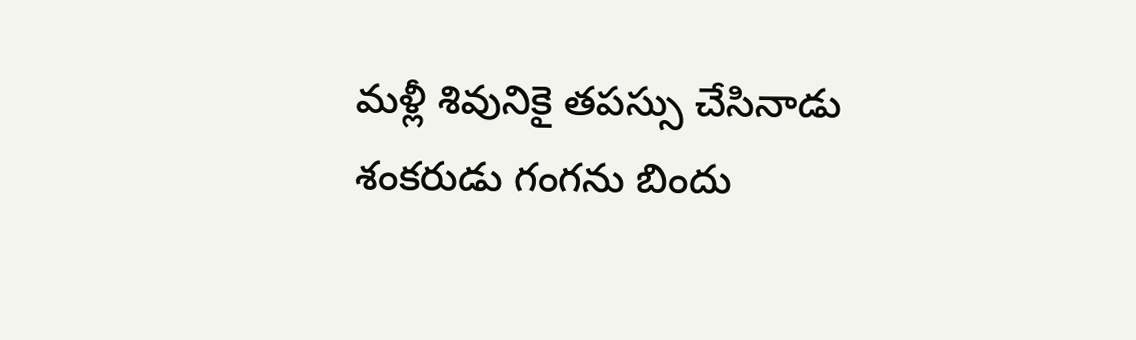మళ్లీ శివునికై తపస్సు చేసినాడు
శంకరుడు గంగను బిందు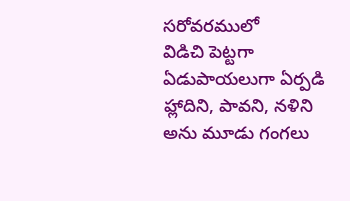సరోవరములో
విడిచి పెట్టగా ఏడుపాయలుగా ఏర్పడి
హ్లాదిని, పావని, నళిని అను మూడు గంగలు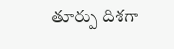తూర్పు దిశగా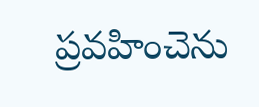ప్రవహించెను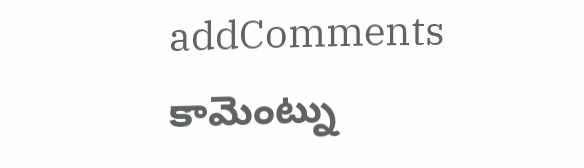addComments
కామెంట్ను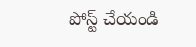పోస్ట్ చేయండి